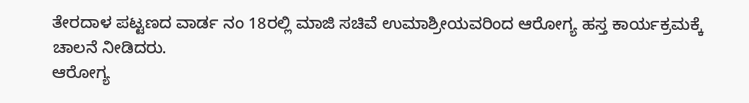ತೇರದಾಳ ಪಟ್ಟಣದ ವಾರ್ಡ ನಂ 18ರಲ್ಲಿ ಮಾಜಿ ಸಚಿವೆ ಉಮಾಶ್ರೀಯವರಿಂದ ಆರೋಗ್ಯ ಹಸ್ತ ಕಾರ್ಯಕ್ರಮಕ್ಕೆ ಚಾಲನೆ ನೀಡಿದರು.
ಆರೋಗ್ಯ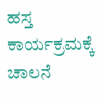ಹಸ್ತ ಕಾರ್ಯಕ್ರಮಕ್ಕೆ ಚಾಲನೆ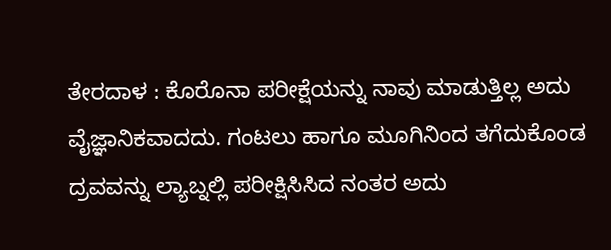ತೇರದಾಳ : ಕೊರೊನಾ ಪರೀಕ್ಷೆಯನ್ನು ನಾವು ಮಾಡುತ್ತಿಲ್ಲ ಅದು ವೈಜ್ಞಾನಿಕವಾದದು. ಗಂಟಲು ಹಾಗೂ ಮೂಗಿನಿಂದ ತಗೆದುಕೊಂಡ ದ್ರವವನ್ನು ಲ್ಯಾಬ್ನಲ್ಲಿ ಪರೀಕ್ಷಿಸಿಸಿದ ನಂತರ ಅದು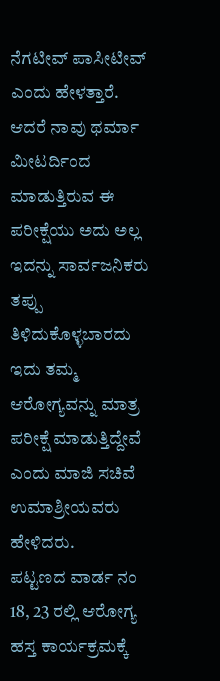ನೆಗಟೀವ್ ಪಾಸೀಟೀವ್ ಎಂದು ಹೇಳತ್ತಾರೆ. ಆದರೆ ನಾವು ಥರ್ಮಾ ಮೀಟರ್ದಿಂದ ಮಾಡುತ್ತಿರುವ ಈ ಪರೀಕ್ಷೆಯು ಅದು ಅಲ್ಲ ಇದನ್ನು ಸಾರ್ವಜನಿಕರು ತಪ್ಪು ತಿಳಿದುಕೊಳ್ಳಬಾರದು ಇದು ತಮ್ಮ ಆರೋಗ್ಯವನ್ನು ಮಾತ್ರ ಪರೀಕ್ಷೆ ಮಾಡುತ್ತಿದ್ದೇವೆ ಎಂದು ಮಾಜಿ ಸಚಿವೆ ಉಮಾಶ್ರೀಯವರು ಹೇಳಿದರು.
ಪಟ್ಟಣದ ವಾರ್ಡ ನಂ 18, 23 ರಲ್ಲಿ ಆರೋಗ್ಯ ಹಸ್ತ ಕಾರ್ಯಕ್ರಮಕ್ಕೆ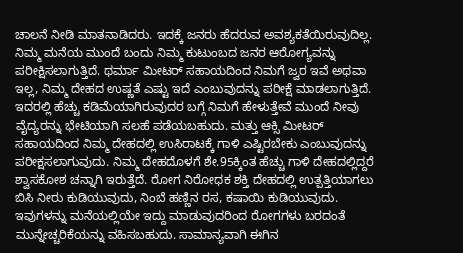ಚಾಲನೆ ನೀಡಿ ಮಾತನಾಡಿದರು. ಇದಕ್ಕೆ ಜನರು ಹೆದರುವ ಅವಶ್ಯಕತೆಯಿರುವುದಿಲ್ಲ. ನಿಮ್ಮ ಮನೆಯ ಮುಂದೆ ಬಂದು ನಿಮ್ಮ ಕುಟುಂಬದ ಜನರ ಆರೋಗ್ಯವನ್ನು ಪರೀಕ್ಷಿಸಲಾಗುತ್ತಿದೆ. ಥರ್ಮಾ ಮೀಟರ್ ಸಹಾಯದಿಂದ ನಿಮಗೆ ಜ್ವರ ಇವೆ ಅಥವಾ ಇಲ್ಲ, ನಿಮ್ಮ ದೇಹದ ಉಷ್ಣತೆ ಎಷ್ಟು ಇದೆ ಎಂಬುವುದನ್ನು ಪರೀಕ್ಷೆ ಮಾಡಲಾಗುತ್ತಿದೆ. ಇದರಲ್ಲಿ ಹೆಚ್ಚು ಕಡಿಮೆಯಾಗಿರುವುದರ ಬಗ್ಗೆ ನಿಮಗೆ ಹೇಳುತ್ತೇವೆ ಮುಂದೆ ನೀವು ವೈದ್ಯರನ್ನು ಭೇಟಿಯಾಗಿ ಸಲಹೆ ಪಡೆಯಬಹುದು. ಮತ್ತು ಆಕ್ಸಿ ಮೀಟರ್ ಸಹಾಯದಿಂದ ನಿಮ್ಮ ದೇಹದಲ್ಲಿ ಉಸಿರಾಟಕ್ಕೆ ಗಾಳಿ ಎಷ್ಟಿರಬೇಕು ಎಂಬುವುದನ್ನು ಪರೀಕ್ಷಸಲಾಗುವುದು. ನಿಮ್ಮ ದೇಹದೊಳಗೆ ಶೇ.95ಕ್ಕಿಂತ ಹೆಚ್ಚು ಗಾಳಿ ದೇಹದಲ್ಲಿದ್ದರೆ ಶ್ವಾಸಕೋಶ ಚನ್ನಾಗಿ ಇರುತ್ತೆದೆ. ರೋಗ ನಿರೋಧಕ ಶಕ್ತಿ ದೇಹದಲ್ಲಿ ಉತ್ಪತ್ತಿಯಾಗಲು ಬಿಸಿ ನೀರು ಕುಡಿಯುವುದು, ನಿಂಬೆ ಹಣ್ಣಿನ ರಸ, ಕಷಾಯಿ ಕುಡಿಯುವುದು. ಇವುಗಳನ್ನು ಮನೆಯಲ್ಲಿಯೇ ಇದ್ದು ಮಾಡುವುದರಿಂದ ರೋಗಗಳು ಬರದಂತೆ ಮುನ್ನೇಚ್ಚರಿಕೆಯನ್ನು ವಹಿಸಬಹುದು. ಸಾಮಾನ್ಯವಾಗಿ ಈಗಿನ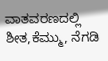ವಾತವರಣದಲ್ಲಿ ಶೀತ,ಕೆಮ್ಮು, ನೆಗಡಿ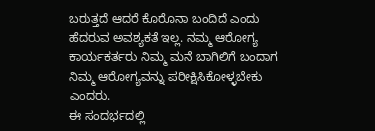ಬರುತ್ತದೆ ಆದರೆ ಕೊರೊನಾ ಬಂದಿದೆ ಎಂದು ಹೆದರುವ ಅವಶ್ಯಕತೆ ಇಲ್ಲ. ನಮ್ಮ ಆರೋಗ್ಯ ಕಾರ್ಯಕರ್ತರು ನಿಮ್ಮ ಮನೆ ಬಾಗಿಲಿಗೆ ಬಂದಾಗ ನಿಮ್ಮ ಆರೋಗ್ಯವನ್ನು ಪರೀಕ್ಷಿಸಿಕೋಳ್ಳಬೇಕು ಎಂದರು.
ಈ ಸಂದರ್ಭದಲ್ಲಿ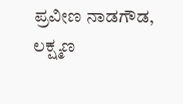ಪ್ರವೀಣ ನಾಡಗೌಡ, ಲಕ್ಷ್ಮಣ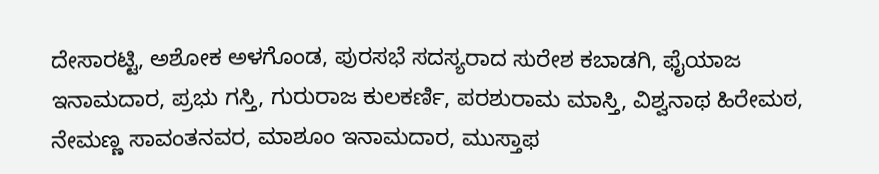ದೇಸಾರಟ್ಟಿ, ಅಶೋಕ ಅಳಗೊಂಡ, ಪುರಸಭೆ ಸದಸ್ಯರಾದ ಸುರೇಶ ಕಬಾಡಗಿ, ಫೈಯಾಜ ಇನಾಮದಾರ, ಪ್ರಭು ಗಸ್ತಿ, ಗುರುರಾಜ ಕುಲಕರ್ಣಿ, ಪರಶುರಾಮ ಮಾಸ್ತಿ, ವಿಶ್ವನಾಥ ಹಿರೇಮಠ, ನೇಮಣ್ಣ ಸಾವಂತನವರ, ಮಾಶೂಂ ಇನಾಮದಾರ, ಮುಸ್ತಾಫ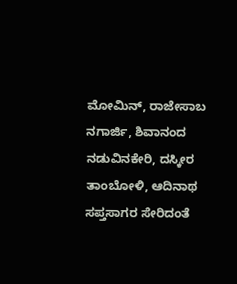ಮೋಮಿನ್, ರಾಜೇಸಾಬ ನಗಾರ್ಜಿ, ಶಿವಾನಂದ ನಡುವಿನಕೇರಿ, ದಸ್ಕೀರ ತಾಂಬೋಳಿ, ಆದಿನಾಥ ಸಪ್ತಸಾಗರ ಸೇರಿದಂತೆ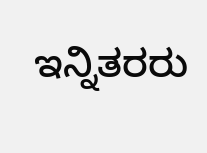ಇನ್ನಿತರರು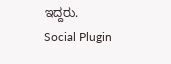ಇದ್ದರು.
Social Plugin